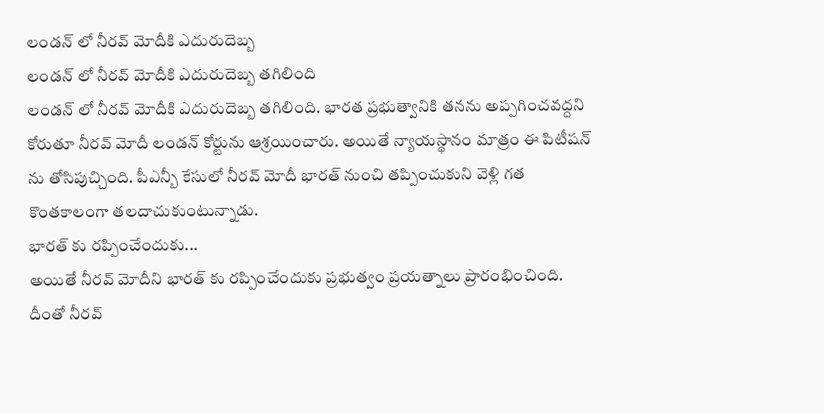లండన్ లో నీరవ్ మోదీకి ఎదురుదెబ్బ
లండన్ లో నీరవ్ మోదీకి ఎదురుదెబ్బ తగిలింది
లండన్ లో నీరవ్ మోదీకి ఎదురుదెబ్బ తగిలింది. భారత ప్రభుత్వానికి తనను అప్పగించవద్దని కోరుతూ నీరవ్ మోదీ లండన్ కోర్టును ఆశ్రయించారు. అయితే న్యాయస్థానం మాత్రం ఈ పిటీషన్ ను తోసిపుచ్చింది. పీఎన్బీ కేసులో నీరవ్ మోదీ భారత్ నుంచి తప్పించుకుని వెళ్లి గత కొంతకాలంగా తలదాచుకుంటున్నాడు.
భారత్ కు రప్పించేందుకు...
అయితే నీరవ్ మోదీని భారత్ కు రప్పించేందుకు ప్రభుత్వం ప్రయత్నాలు ప్రారంభించింది. దీంతో నీరవ్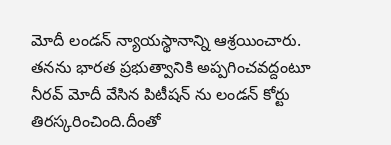మోదీ లండన్ న్యాయస్థానాన్ని ఆశ్రయించారు. తనను భారత ప్రభుత్వానికి అప్పగించవద్దంటూ నీరవ్ మోదీ వేసిన పిటీషన్ ను లండన్ కోర్టు తిరస్కరించింది.దీంతో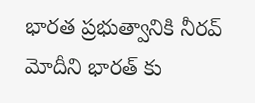భారత ప్రభుత్వానికి నీరవ్ మోదీని భారత్ కు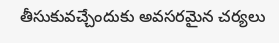తీసుకువచ్చేందుకు అవసరమైన చర్యలు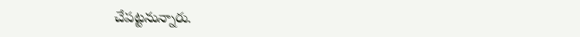చేపట్టనున్నారు.